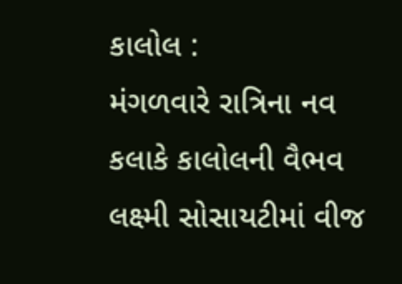કાલોલ :
મંગળવારે રાત્રિના નવ કલાકે કાલોલની વૈભવ લક્ષ્મી સોસાયટીમાં વીજ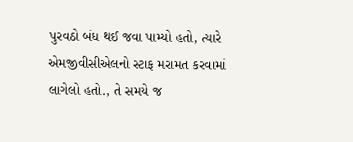પુરવઠો બંધ થઈ જવા પામ્યો હતો, ત્યારે એમજીવીસીએલનો સ્ટાફ મરામત કરવામાં લાગેલો હતો., તે સમયે જ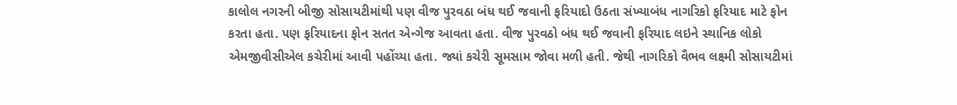કાલોલ નગરની બીજી સોસાયટીમાંથી પણ વીજ પુરવઠા બંધ થઈ જવાની ફરિયાદો ઉઠતા સંખ્યાબંધ નાગરિકો ફરિયાદ માટે ફોન કરતા હતા. પણ ફરિયાદના ફોન સતત એન્ગેજ આવતા હતા. વીજ પુરવઠો બંધ થઈ જવાની ફરિયાદ લઇને સ્થાનિક લોકો એમજીવીસીએલ કચેરીમાં આવી પહોંચ્યા હતા. જ્યાં કચેરી સૂમસામ જોવા મળી હતી. જેથી નાગરિકો વૈભવ લક્ષ્મી સોસાયટીમાં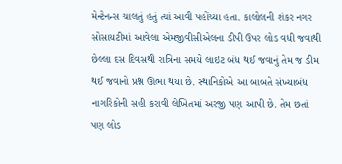મેન્ટેનન્સ ચાલતું હતું ત્યાં આવી પહોંચ્યા હતા. કાલોલની શંકર નગર સોસાયટીમાં આવેલા એમજીવીસીએલના ડીપી ઉપર લોડ વધી જવાથી છેલ્લા દસ દિવસથી રાત્રિના સમયે લાઇટ બંધ થઈ જવાનું તેમ જ ડીમ થઈ જવાનો પ્રશ્ન ઊભા થયા છે. સ્થાનિકોએ આ બાબતે સંખ્યાબંધ નાગરિકોની સહી કરાવી લેખિતમાં અરજી પણ આપી છે. તેમ છતાં પણ લોડ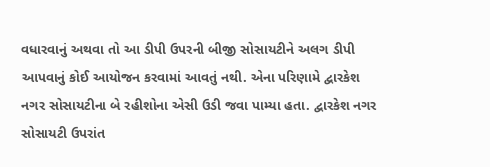વધારવાનું અથવા તો આ ડીપી ઉપરની બીજી સોસાયટીને અલગ ડીપી આપવાનું કોઈ આયોજન કરવામાં આવતું નથી. એના પરિણામે દ્વારકેશ નગર સોસાયટીના બે રહીશોના એસી ઉડી જવા પામ્યા હતા. દ્વારકેશ નગર સોસાયટી ઉપરાંત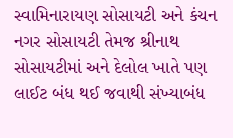સ્વામિનારાયણ સોસાયટી અને કંચન નગર સોસાયટી તેમજ શ્રીનાથ સોસાયટીમાં અને દેલોલ ખાતે પણ લાઈટ બંધ થઈ જવાથી સંખ્યાબંધ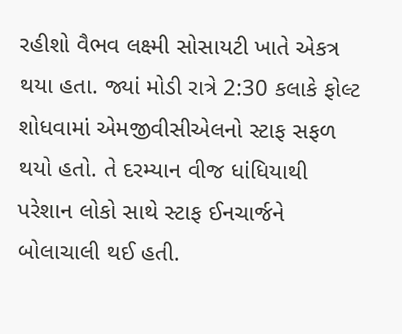રહીશો વૈભવ લક્ષ્મી સોસાયટી ખાતે એકત્ર થયા હતા. જ્યાં મોડી રાત્રે 2:30 કલાકે ફોલ્ટ શોધવામાં એમજીવીસીએલનો સ્ટાફ સફળ થયો હતો. તે દરમ્યાન વીજ ધાંધિયાથી પરેશાન લોકો સાથે સ્ટાફ ઈનચાર્જને બોલાચાલી થઈ હતી.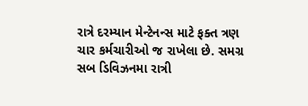રાત્રે દરમ્યાન મેન્ટેનન્સ માટે ફક્ત ત્રણ ચાર કર્મચારીઓ જ રાખેલા છે. સમગ્ર સબ ડિવિઝનમા રાત્રી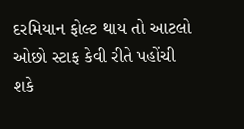દરમિયાન ફોલ્ટ થાય તો આટલો ઓછો સ્ટાફ કેવી રીતે પહોંચી શકે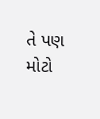તે પણ મોટો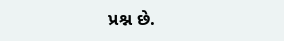પ્રશ્ન છે.